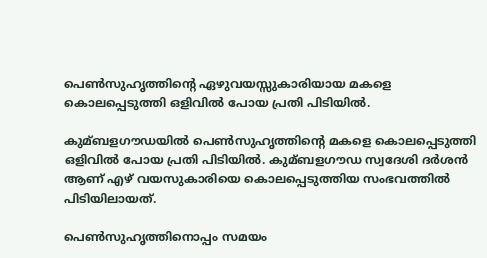പെണ്‍സുഹൃത്തിന്റെ ഏഴുവയസ്സുകാരിയായ മകളെ കൊലപ്പെടുത്തി ഒളിവില്‍ പോയ പ്രതി പിടിയില്‍.

കുമ്ബളഗൗഡയില്‍ പെണ്‍സുഹൃത്തിന്റെ മകളെ കൊലപ്പെടുത്തി ഒളിവില്‍ പോയ പ്രതി പിടിയില്‍. കുമ്ബളഗൗഡ സ്വദേശി ദര്‍ശന്‍ ആണ് എഴ് വയസുകാരിയെ കൊലപ്പെടുത്തിയ സംഭവത്തില്‍ പിടിയിലായത്.

പെണ്‍സുഹൃത്തിനൊപ്പം സമയം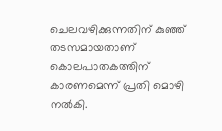ചെലവഴിക്കുന്നതിന് കുഞ്ഞ് തടസമായതാണ് കൊലപാതകത്തിന് കാരണമെന്ന് പ്രതി മൊഴി നല്‍കി.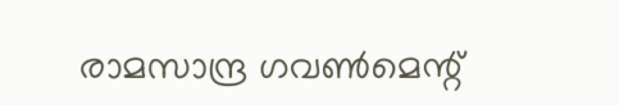രാമസാന്ദ്ര ഗവണ്‍മെന്റ്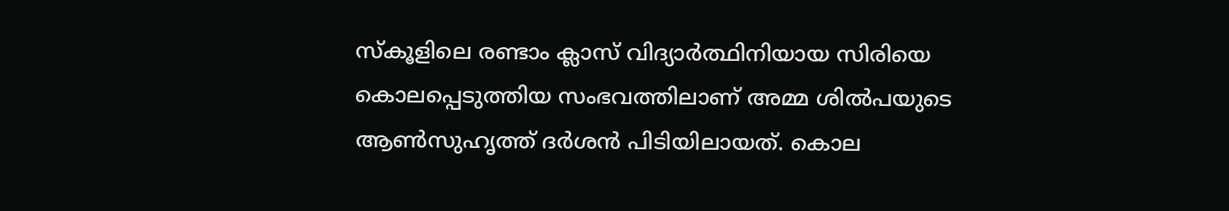സ്‌കൂളിലെ രണ്ടാം ക്ലാസ് വിദ്യാര്‍ത്ഥിനിയായ സിരിയെ കൊലപ്പെടുത്തിയ സംഭവത്തിലാണ് അമ്മ ശില്‍പയുടെ ആണ്‍സുഹൃത്ത് ദര്‍ശന്‍ പിടിയിലായത്. കൊല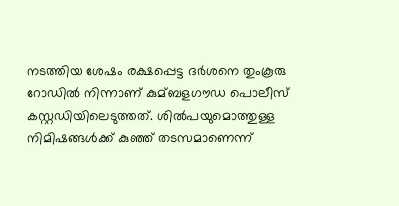നടത്തിയ ശേഷം രക്ഷപ്പെട്ട ദര്‍ശനെ തുംകൂരു റോഡില്‍ നിന്നാണ് കുമ്ബളഗൗഡ പൊലീസ് കസ്റ്റഡിയിലെടുത്തത്. ശില്‍പയുമൊത്തുള്ള നിമിഷങ്ങള്‍ക്ക് കുഞ്ഞ് തടസമാണെന്ന്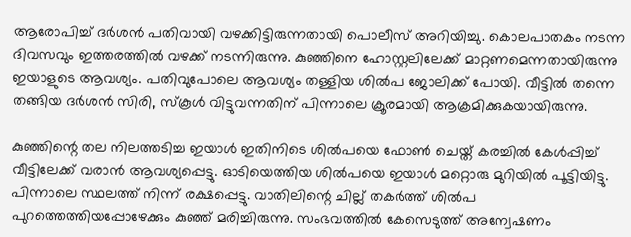ആരോപിച്ച്‌ ദര്‍ശന്‍ പതിവായി വഴക്കിട്ടിരുന്നതായി പൊലീസ് അറിയിച്ചു. കൊലപാതകം നടന്ന ദിവസവും ഇത്തരത്തില്‍ വഴക്ക് നടന്നിരുന്നു. കുഞ്ഞിനെ ഹോസ്റ്റലിലേക്ക് മാറ്റണമെന്നതായിരുന്നു ഇയാളുടെ ആവശ്യം. പതിവുപോലെ ആവശ്യം തള്ളിയ ശില്‍പ ജോലിക്ക് പോയി. വീട്ടില്‍ തന്നെ തങ്ങിയ ദര്‍ശന്‍ സിരി, സ്‌കൂള്‍ വിട്ടുവന്നതിന് പിന്നാലെ ക്രൂരമായി ആക്രമിക്കുകയായിരുന്നു.

കുഞ്ഞിന്റെ തല നിലത്തടിച്ച ഇയാള്‍ ഇതിനിടെ ശില്‍പയെ ഫോണ്‍ ചെയ്ത് കരച്ചില്‍ കേള്‍പ്പിച്ച്‌ വീട്ടിലേക്ക് വരാന്‍ ആവശ്യപ്പെട്ടു. ഓടിയെത്തിയ ശില്‍പയെ ഇയാള്‍ മറ്റൊരു മുറിയില്‍ പൂട്ടിയിട്ടു. പിന്നാലെ സ്ഥലത്ത് നിന്ന് രക്ഷപ്പെട്ടു. വാതിലിന്റെ ചില്ല് തകര്‍ത്ത് ശില്‍പ പുറത്തെത്തിയപ്പോഴേക്കും കുഞ്ഞ് മരിച്ചിരുന്നു. സംഭവത്തില്‍ കേസെടുത്ത് അന്വേഷണം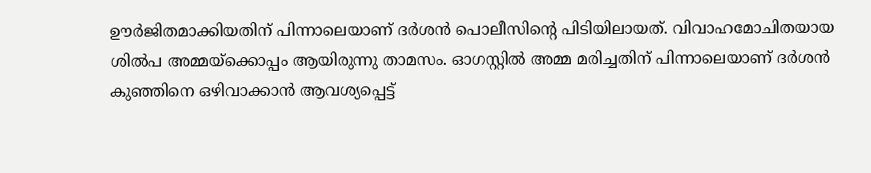ഊര്‍ജിതമാക്കിയതിന് പിന്നാലെയാണ് ദര്‍ശന്‍ പൊലീസിന്റെ പിടിയിലായത്. വിവാഹമോചിതയായ ശില്‍പ അമ്മയ്‌ക്കൊപ്പം ആയിരുന്നു താമസം. ഓഗസ്റ്റില്‍ അമ്മ മരിച്ചതിന് പിന്നാലെയാണ് ദര്‍ശന്‍ കുഞ്ഞിനെ ഒഴിവാക്കാന്‍ ആവശ്യപ്പെട്ട്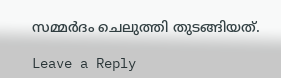സമ്മര്‍ദം ചെലുത്തി തുടങ്ങിയത്.

Leave a Reply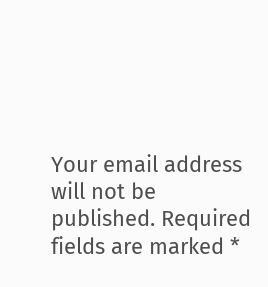Your email address will not be published. Required fields are marked *